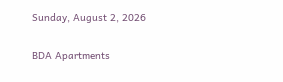Sunday, August 2, 2026

BDA Apartments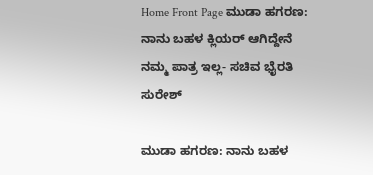Home Front Page ಮುಡಾ ಹಗರಣ: ನಾನು ಬಹಳ ಕ್ಲಿಯರ್ ಆಗಿದ್ದೇನೆ ನಮ್ಮ ಪಾತ್ರ ಇಲ್ಲ- ಸಚಿವ ಭೈರತಿ ಸುರೇಶ್

ಮುಡಾ ಹಗರಣ: ನಾನು ಬಹಳ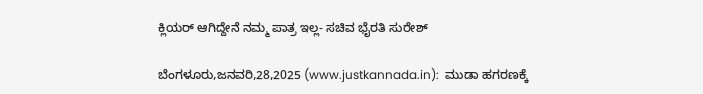ಕ್ಲಿಯರ್ ಆಗಿದ್ದೇನೆ ನಮ್ಮ ಪಾತ್ರ ಇಲ್ಲ- ಸಚಿವ ಭೈರತಿ ಸುರೇಶ್

ಬೆಂಗಳೂರು,ಜನವರಿ,28,2025 (www.justkannada.in):  ಮುಡಾ ಹಗರಣಕ್ಕೆ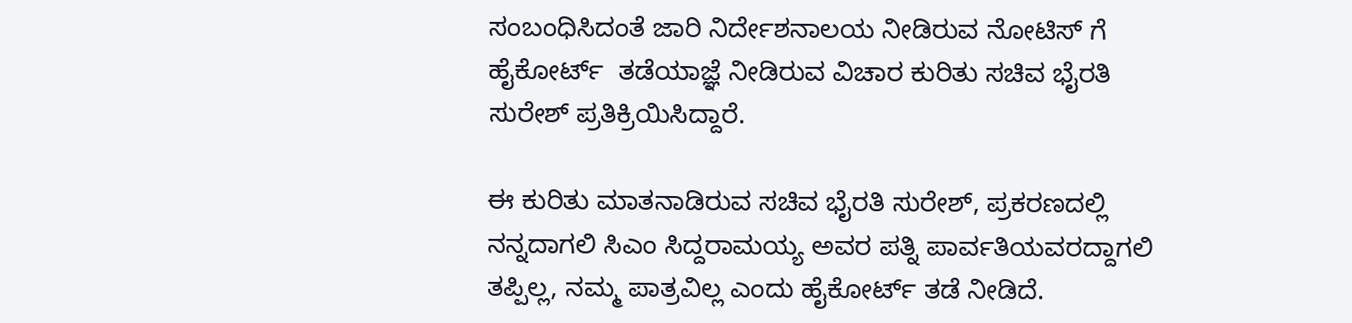ಸಂಬಂಧಿಸಿದಂತೆ ಜಾರಿ ನಿರ್ದೇಶನಾಲಯ ನೀಡಿರುವ ನೋಟಿಸ್ ಗೆ ಹೈಕೋರ್ಟ್  ತಡೆಯಾಜ್ಞೆ ನೀಡಿರುವ ವಿಚಾರ ಕುರಿತು ಸಚಿವ ಭೈರತಿ ಸುರೇಶ್ ಪ್ರತಿಕ್ರಿಯಿಸಿದ್ದಾರೆ.

ಈ ಕುರಿತು ಮಾತನಾಡಿರುವ ಸಚಿವ ಭೈರತಿ ಸುರೇಶ್, ಪ್ರಕರಣದಲ್ಲಿ ನನ್ನದಾಗಲಿ ಸಿಎಂ ಸಿದ್ದರಾಮಯ್ಯ ಅವರ ಪತ್ನಿ ಪಾರ್ವತಿಯವರದ್ದಾಗಲಿ ತಪ್ಪಿಲ್ಲ, ನಮ್ಮ ಪಾತ್ರವಿಲ್ಲ ಎಂದು ಹೈಕೋರ್ಟ್ ತಡೆ ನೀಡಿದೆ.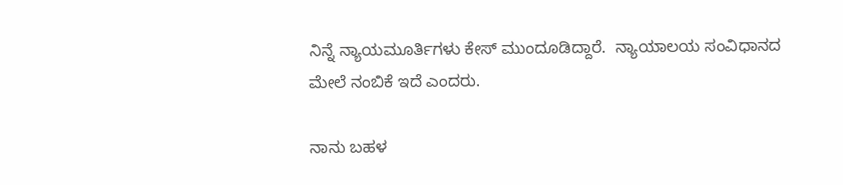ನಿನ್ನೆ ನ್ಯಾಯಮೂರ್ತಿಗಳು ಕೇಸ್ ಮುಂದೂಡಿದ್ದಾರೆ.  ನ್ಯಾಯಾಲಯ ಸಂವಿಧಾನದ ಮೇಲೆ ನಂಬಿಕೆ ಇದೆ ಎಂದರು.

ನಾನು ಬಹಳ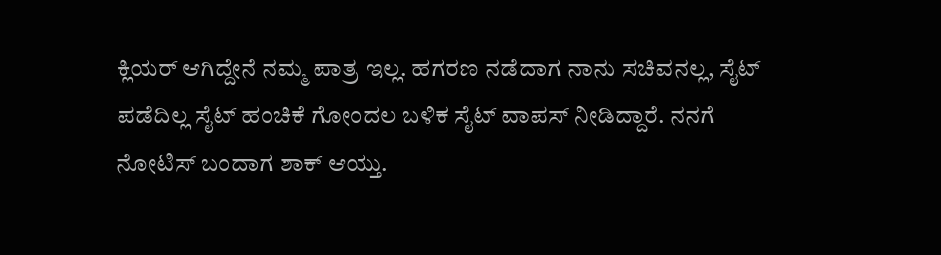ಕ್ಲಿಯರ್ ಆಗಿದ್ದೇನೆ ನಮ್ಮ ಪಾತ್ರ ಇಲ್ಲ. ಹಗರಣ ನಡೆದಾಗ ನಾನು ಸಚಿವನಲ್ಲ, ಸೈಟ್ ಪಡೆದಿಲ್ಲ ಸೈಟ್ ಹಂಚಿಕೆ ಗೋಂದಲ ಬಳಿಕ ಸೈಟ್ ವಾಪಸ್ ನೀಡಿದ್ದಾರೆ. ನನಗೆ ನೋಟಿಸ್ ಬಂದಾಗ ಶಾಕ್ ಆಯ್ತು.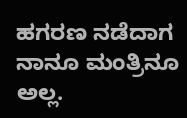ಹಗರಣ ನಡೆದಾಗ ನಾನೂ ಮಂತ್ರಿನೂ ಅಲ್ಲ.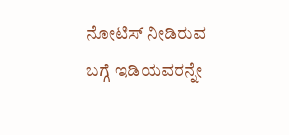ನೋಟಿಸ್ ನೀಡಿರುವ ಬಗ್ಗೆ ಇಡಿಯವರನ್ನೇ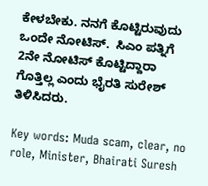ಕೇಳಬೇಕು. ನನಗೆ ಕೊಟ್ಟಿರುವುದು ಒಂದೇ ನೋಟಿಸ್.  ಸಿಎಂ ಪತ್ನಿಗೆ 2ನೇ ನೋಟಿಸ್ ಕೊಟ್ಟಿದ್ದಾರಾ ಗೊತ್ತಿಲ್ಲ ಎಂದು ಭೈರತಿ ಸುರೇಶ್ ತಿಳಿಸಿದರು.

Key words: Muda scam, clear, no role, Minister, Bhairati Suresh